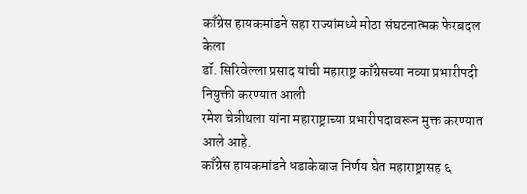काँग्रेस हायकमांडने सहा राज्यांमध्ये मोठा संघटनात्मक फेरबदल केला
डॉ. सिरिवेल्ला प्रसाद यांची महाराष्ट्र काँग्रेसच्या नव्या प्रभारीपदी नियुक्ती करण्यात आली
रमेश चेन्नीथला यांना महाराष्ट्राच्या प्रभारीपदावरून मुक्त करण्यात आले आहे.
काँग्रेस हायकमांडने धडाकेबाज निर्णय घेत महाराष्ट्रासह ६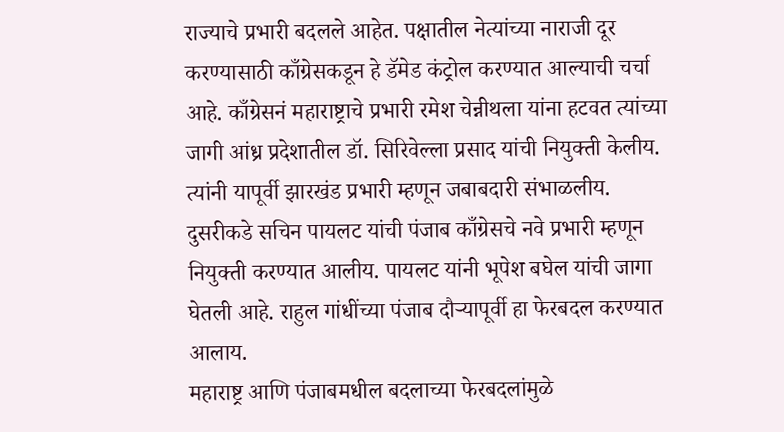राज्याचे प्रभारी बदलले आहेत. पक्षातील नेत्यांच्या नाराजी दूर करण्यासाठी काँग्रेसकडून हे डॅमेड कंट्रोल करण्यात आल्याची चर्चा आहे. काँग्रेसनं महाराष्ट्राचे प्रभारी रमेश चेन्नीथला यांना हटवत त्यांच्या जागी आंध्र प्रदेशातील डॉ. सिरिवेल्ला प्रसाद यांची नियुक्ती केलीय. त्यांनी यापूर्वी झारखंड प्रभारी म्हणून जबाबदारी संभाळलीय. दुसरीकडे सचिन पायलट यांची पंजाब काँग्रेसचे नवे प्रभारी म्हणून नियुक्ती करण्यात आलीय. पायलट यांनी भूपेश बघेल यांची जागा घेतली आहे. राहुल गांधींच्या पंजाब दौऱ्यापूर्वी हा फेरबदल करण्यात आलाय.
महाराष्ट्र आणि पंजाबमधील बदलाच्या फेरबदलांमुळे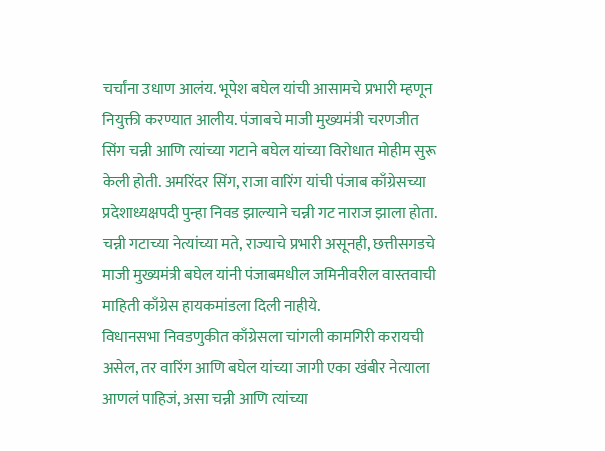चर्चांना उधाण आलंय. भूपेश बघेल यांची आसामचे प्रभारी म्हणून नियुक्ती करण्यात आलीय. पंजाबचे माजी मुख्यमंत्री चरणजीत सिंग चन्नी आणि त्यांच्या गटाने बघेल यांच्या विरोधात मोहीम सुरू केली होती. अमरिंदर सिंग, राजा वारिंग यांची पंजाब काँग्रेसच्या प्रदेशाध्यक्षपदी पुन्हा निवड झाल्याने चन्नी गट नाराज झाला होता. चन्नी गटाच्या नेत्यांच्या मते, राज्याचे प्रभारी असूनही, छत्तीसगडचे माजी मुख्यमंत्री बघेल यांनी पंजाबमधील जमिनीवरील वास्तवाची माहिती काँग्रेस हायकमांडला दिली नाहीये.
विधानसभा निवडणुकीत काँग्रेसला चांगली कामगिरी करायची असेल, तर वारिंग आणि बघेल यांच्या जागी एका खंबीर नेत्याला आणलं पाहिजं, असा चन्नी आणि त्यांच्या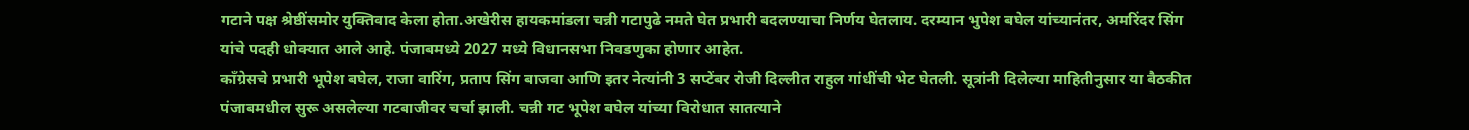गटाने पक्ष श्रेष्ठींसमोर युक्तिवाद केला होता.अखेरीस हायकमांडला चन्नी गटापुढे नमते घेत प्रभारी बदलण्याचा निर्णय घेतलाय. दरम्यान भुपेश बघेल यांच्यानंतर, अमरिंदर सिंग यांचे पदही धोक्यात आले आहे. पंजाबमध्ये 2027 मध्ये विधानसभा निवडणुका होणार आहेत.
काँग्रेसचे प्रभारी भूपेश बघेल, राजा वारिंग, प्रताप सिंग बाजवा आणि इतर नेत्यांनी 3 सप्टेंबर रोजी दिल्लीत राहुल गांधींची भेट घेतली. सूत्रांनी दिलेल्या माहितीनुसार या बैठकीत पंजाबमधील सुरू असलेल्या गटबाजीवर चर्चा झाली. चन्नी गट भूपेश बघेल यांच्या विरोधात सातत्याने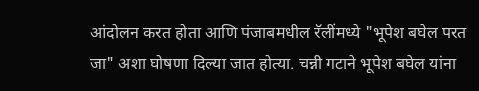आंदोलन करत होता आणि पंजाबमधील रॅलींमध्ये "भूपेश बघेल परत जा" अशा घोषणा दिल्या जात होत्या. चन्नी गटाने भूपेश बघेल यांना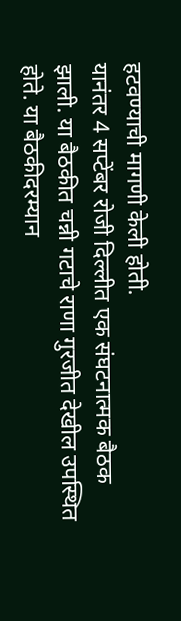हटवण्याची मागणी केली होती.
यानंतर 4 सप्टेंबर रोजी दिल्लीत एक संघटनात्मक बैठक झाली. या बैठकीत चन्नी गटाचे राणा गुरजीत देखील उपस्थित होते. या बैठकीदरम्यान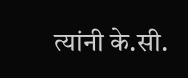त्यांनी के.सी.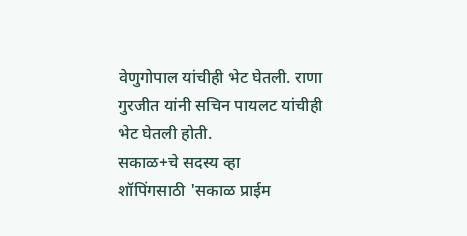वेणुगोपाल यांचीही भेट घेतली. राणा गुरजीत यांनी सचिन पायलट यांचीही भेट घेतली होती.
सकाळ+चे सदस्य व्हा
शॉपिंगसाठी 'सकाळ प्राईम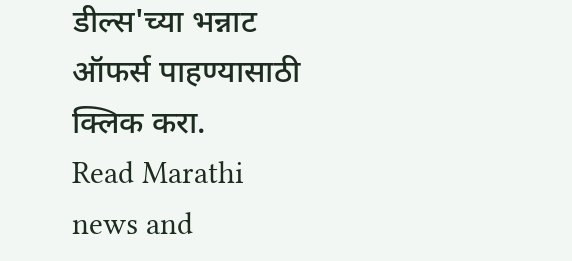डील्स'च्या भन्नाट ऑफर्स पाहण्यासाठी क्लिक करा.
Read Marathi news and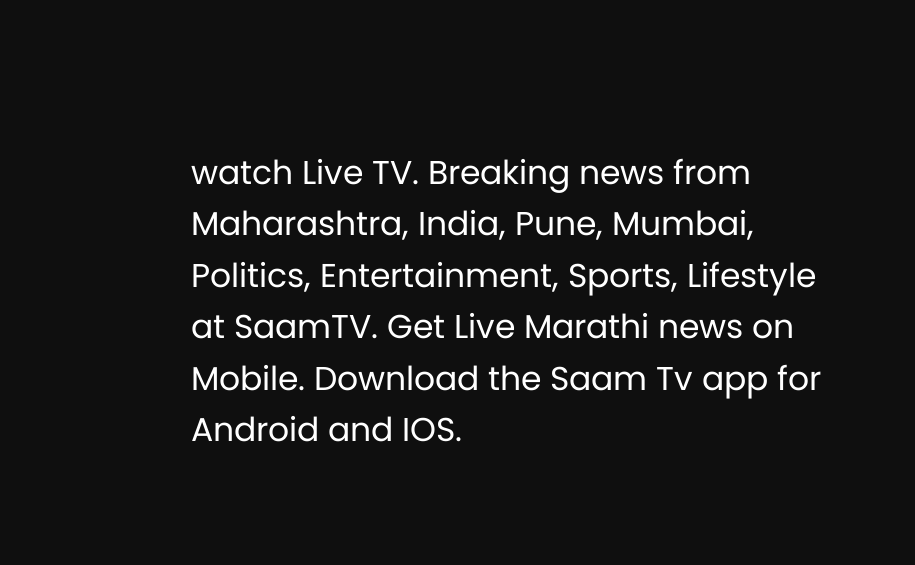watch Live TV. Breaking news from Maharashtra, India, Pune, Mumbai, Politics, Entertainment, Sports, Lifestyle at SaamTV. Get Live Marathi news on Mobile. Download the Saam Tv app for Android and IOS.